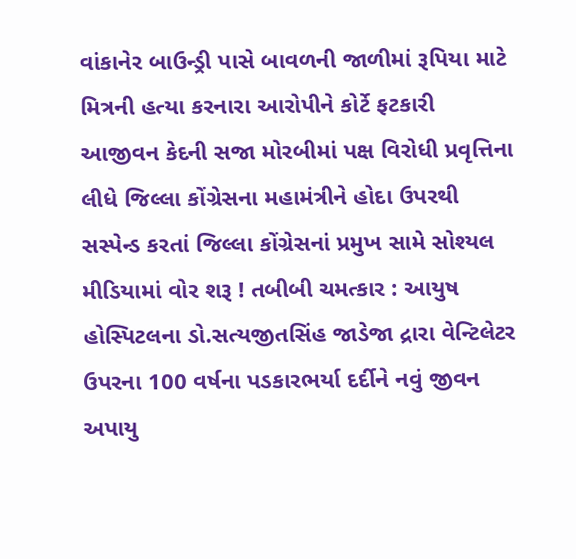વાંકાનેર બાઉન્ડ્રી પાસે બાવળની જાળીમાં રૂપિયા માટે મિત્રની હત્યા કરનારા આરોપીને કોર્ટે ફટકારી આજીવન કેદની સજા મોરબીમાં પક્ષ વિરોધી પ્રવૃત્તિના લીધે જિલ્લા કોંગ્રેસના મહામંત્રીને હોદા ઉપરથી સસ્પેન્ડ કરતાં જિલ્લા કોંગ્રેસનાં પ્રમુખ સામે સોશ્યલ મીડિયામાં વોર શરૂ ! તબીબી ચમત્કાર : આયુષ હોસ્પિટલના ડો.સત્યજીતસિંહ જાડેજા દ્રારા વેન્ટિલેટર ઉપરના 100 વર્ષના પડકારભર્યા દર્દીને નવું જીવન અપાયુ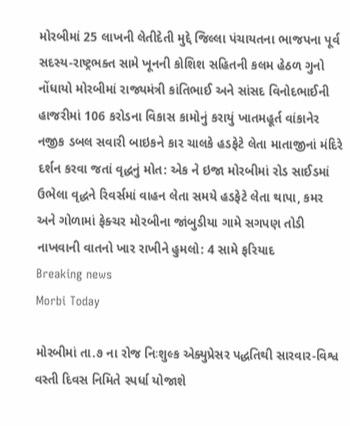મોરબીમાં 25 લાખની લેતીદેતી મુદ્દે જિલ્લા પંચાયતના ભાજપના પૂર્વ સદસ્ય-રાષ્ટ્રભક્ત સામે ખૂનની કોશિશ સહિતની કલમ હેઠળ ગુનો નોંધાયો મોરબીમાં રાજ્યમંત્રી કાંતિભાઈ અને સાંસદ વિનોદભાઈની હાજરીમાં 106 કરોડના વિકાસ કામોનું કરાયું ખાતમહૂર્ત વાંકાનેર નજીક ડબલ સવારી બાઇકને કાર ચાલકે હડફેટે લેતા માતાજીનાં મંદિરે દર્શન કરવા જતાં વૃદ્ધનું મોત: એક ને ઇજા મોરબીમાં રોડ સાઈડમાં ઉભેલા વૃદ્ધને રિવર્સમાં વાહન લેતા સમયે હડફેટે લેતા થાપા, કમર અને ગોળામાં ફેક્ચર મોરબીના જાંબુડીયા ગામે સગપણ તોડી નાખવાની વાતનો ખાર રાખીને હુમલો: 4 સામે ફરિયાદ
Breaking news
Morbi Today

મોરબીમાં તા.૭ ના રોજ નિઃશુલ્ક એક્યુપ્રેસર પદ્ધતિથી સારવાર-વિશ્વ વસ્તી દિવસ નિમિતે સ્પર્ધા યોજાશે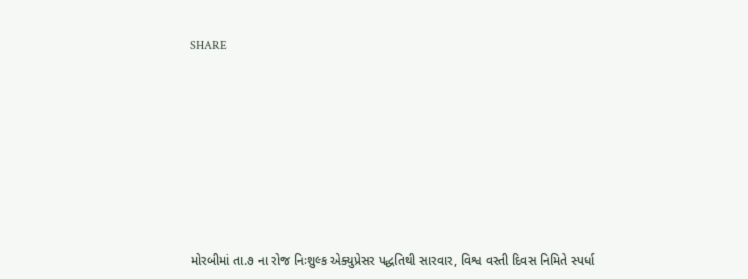SHARE











મોરબીમાં તા.૭ ના રોજ નિઃશુલ્ક એક્યુપ્રેસર પદ્ધતિથી સારવાર, વિશ્વ વસ્તી દિવસ નિમિતે સ્પર્ધા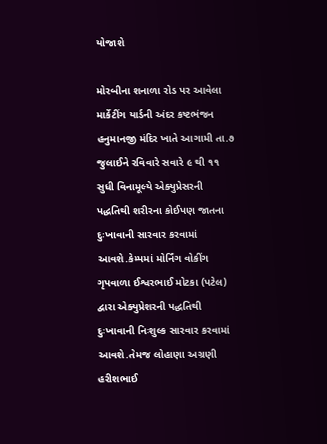યોજાશે

મોરબીના શનાળા રોડ પર આવેલા માર્કેટીંગ યાર્ડની અંદર કષ્ટભંજન હનુમાનજી મંદિર ખાતે આગામી તા.૭ જુલાઈને રવિવારે સવારે ૯ થી ૧૧ સુધી વિનામૂલ્યે એક્યુપ્રેસરની પદ્ધતિથી શરીરના કોઈપણ જાતના દુઃખાવાની સારવાર કરવામાં આવશે.કેમ્પમાં મોર્નિંગ વોકીંગ ગૃપવાળા ઈશ્વરભાઈ મોટકા (પટેલ) દ્વારા એક્યુપ્રેશરની પદ્ધતિથી દુઃખાવાની નિઃશુલ્ક સારવાર કરવામાં આવશે.તેમજ લોહાણા અગ્રણી હરીશભાઈ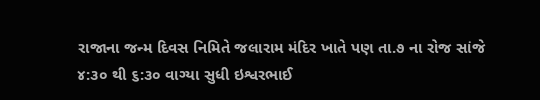રાજાના જન્મ દિવસ નિમિતે જલારામ મંદિર ખાતે પણ તા.૭ ના રોજ સાંજે ૪:૩૦ થી ૬:૩૦ વાગ્યા સુધી ઇશ્વરભાઈ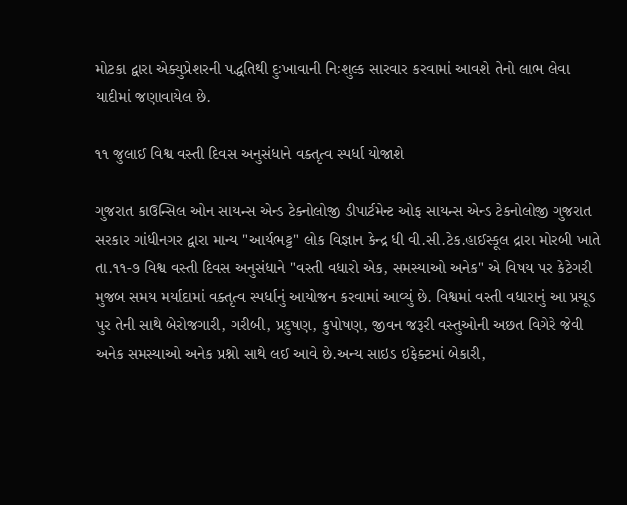મોટકા દ્વારા એક્યુપ્રેશરની પદ્ધતિથી દુઃખાવાની નિઃશુલ્ક સારવાર કરવામાં આવશે તેનો લાભ લેવા યાદીમાં જણાવાયેલ છે.

૧૧ જુલાઈ વિશ્વ વસ્તી દિવસ અનુસંધાને વક્તૃત્વ સ્પર્ધા યોજાશે

ગુજરાત કાઉન્સિલ ઓન સાયન્સ એન્ડ ટેક્નોલોજી ડીપાર્ટમેન્ટ ઓફ સાયન્સ એન્ડ ટેકનોલોજી ગુજરાત સરકાર ગાંધીનગર દ્વારા માન્ય "આર્યભટ્ટ" લોક વિજ્ઞાન કેન્દ્ર ધી વી.સી.ટેક.હાઈસ્કૂલ દ્રારા મોરબી ખાતે તા.૧૧-૭ વિશ્વ વસ્તી દિવસ અનુસંધાને "વસ્તી વધારો એક, સમસ્યાઓ અનેક" એ વિષય પર કેટેગરી મુજબ સમય મર્યાદામાં વક્તૃત્વ સ્પર્ધાનું આયોજન કરવામાં આવ્યું છે. વિશ્વમાં વસ્તી વધારાનું આ પ્રચૂડ પુર તેની સાથે બેરોજગારી, ગરીબી, પ્રદુષણ, કુપોષણ, જીવન જરૂરી વસ્તુઓની અછત વિગેરે જેવી અનેક સમસ્યાઓ અનેક પ્રશ્નો સાથે લઈ આવે છે.અન્ય સાઇડ ઇફેક્ટમાં બેકારી,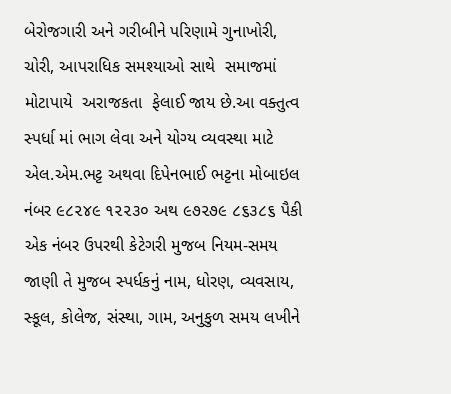બેરોજગારી અને ગરીબીને પરિણામે ગુનાખોરી, ચોરી, આપરાધિક સમશ્યાઓ સાથે  સમાજમાં મોટાપાયે  અરાજકતા  ફેલાઈ જાય છે.આ વક્તુત્વ સ્પર્ધા માં ભાગ લેવા અને યોગ્ય વ્યવસ્થા માટે એલ.એમ.ભટ્ટ અથવા દિપેનભાઈ ભટ્ટના મોબાઇલ નંબર ૯૮૨૪૯ ૧૨૨૩૦ અથ ૯૭૨૭૯ ૮૬૩૮૬ પૈકી એક નંબર ઉપરથી કેટેગરી મુજબ નિયમ-સમય જાણી તે મુજબ સ્પર્ધકનું નામ, ધોરણ, વ્યવસાય, સ્કૂલ, કોલેજ, સંસ્થા, ગામ, અનુકુળ સમય લખીને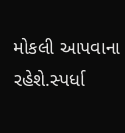મોકલી આપવાના રહેશે.સ્પર્ધા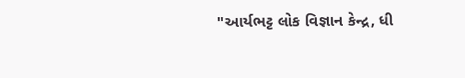"આર્યભટ્ટ લોક વિજ્ઞાન કેન્દ્ર, ધી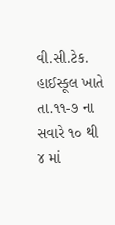વી.સી.ટેક. હાઈસ્કૂલ ખાતે તા.૧૧-૭ ના સવારે ૧૦ થી ૪ માં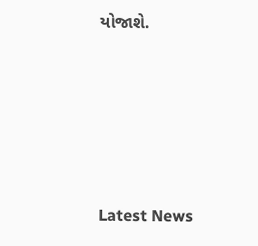યોજાશે.






Latest News